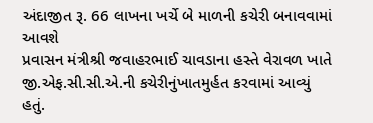અંદાજીત રૂ. 66 લાખના ખર્ચે બે માળની કચેરી બનાવવામાં આવશે
પ્રવાસન મંત્રીશ્રી જવાહરભાઈ ચાવડાના હસ્તે વેરાવળ ખાતે જી.એફ.સી.સી.એ.ની કચેરીનુંખાતમુર્હત કરવામાં આવ્યું હતું.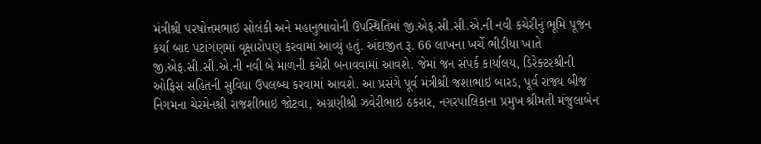મંત્રીશ્રી પરષોત્તમભાઇ સોલંકી અને મહાનુભાવોની ઉપસ્થિતિમાં જી.એફ.સી.સી.એ.ની નવી કચેરીનું ભૂમિ પૂજન કર્યા બાદ પટાંગણમાં વૃક્ષારોપણ કરવામાં આવ્યું હતું. અંદાજીત રૂ. 66 લાખના ખર્ચે ભીડીયા ખાતે જી.એફ.સી.સી.એ.ની નવી બે માળની કચેરી બનાવવામાં આવશે. જેમાં જન સંપર્ક કાર્યાલય, ડિરેક્ટરશ્રીની ઓફિસ સહિતની સુવિધા ઉપલબ્ધ કરવામાં આવશે. આ પ્રસંગે પૂર્વ મંત્રીશ્રી જશાભાઇ બારડ, પૂર્વ રાજ્ય બીજ નિગમના ચેરમેનશ્રી રાજશીભાઇ જોટવા, અગ્રણીશ્રી ઝવેરીભાઇ ઠકરાર, નગરપાલિકાના પ્રમુખ શ્રીમતી મંજુલાબેન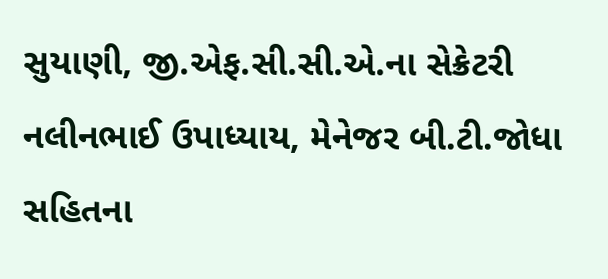સુયાણી, જી.એફ.સી.સી.એ.ના સેક્રેટરી નલીનભાઈ ઉપાધ્યાય, મેનેજર બી.ટી.જોધા સહિતના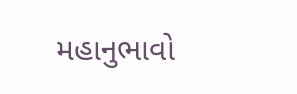મહાનુભાવો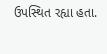ઉપસ્થિત રહ્યા હતા.